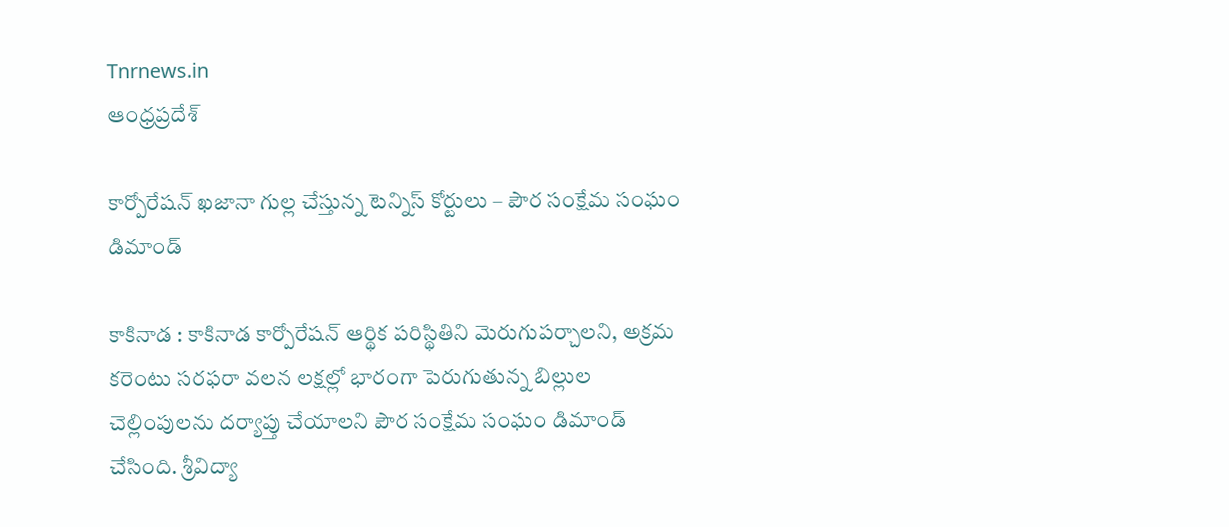Tnrnews.in
ఆంధ్రప్రదేశ్

కార్పోరేషన్ ఖజానా గుల్ల చేస్తున్న టెన్నిస్ కోర్టులు – పౌర సంక్షేమ సంఘం డిమాండ్

కాకినాడ : కాకినాడ కార్పోరేషన్ ఆర్థిక పరిస్థితిని మెరుగుపర్చాలని, అక్రమ కరెంటు సరఫరా వలన లక్షల్లో భారంగా పెరుగుతున్న బిల్లుల చెల్లింపులను దర్యాప్తు చేయాలని పౌర సంక్షేమ సంఘం డిమాండ్ చేసింది. శ్రీవిద్యా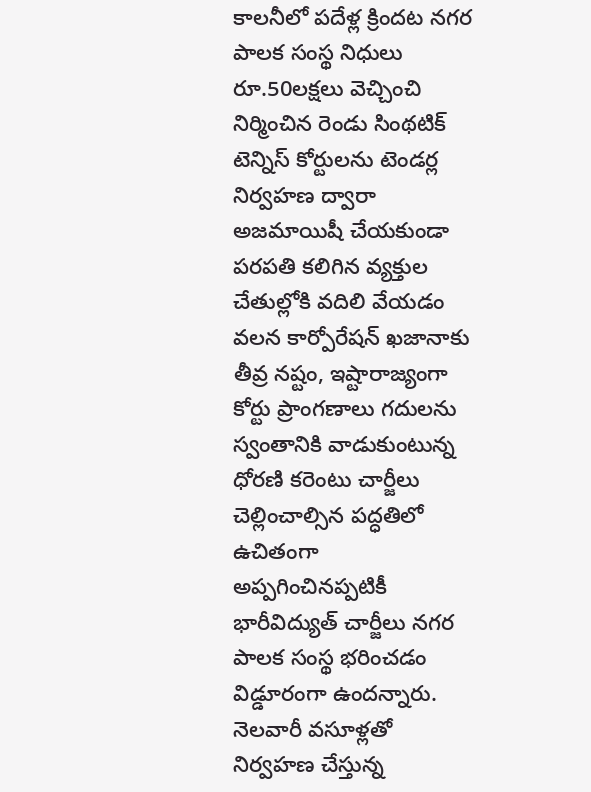కాలనీలో పదేళ్ల క్రిందట నగర పాలక సంస్థ నిధులు రూ.50లక్షలు వెచ్చించి నిర్మించిన రెండు సింథటిక్ టెన్నిస్ కోర్టులను టెండర్ల నిర్వహణ ద్వారా అజమాయిషీ చేయకుండా పరపతి కలిగిన వ్యక్తుల చేతుల్లోకి వదిలి వేయడం వలన కార్పోరేషన్ ఖజానాకు తీవ్ర నష్టం, ఇష్టారాజ్యంగా కోర్టు ప్రాంగణాలు గదులను స్వంతానికి వాడుకుంటున్న ధోరణి కరెంటు చార్జీలు చెల్లించాల్సిన పద్ధతిలో ఉచితంగా అప్పగించినప్పటికీ భారీవిద్యుత్ చార్జీలు నగర పాలక సంస్థ భరించడం విడ్డూరంగా ఉందన్నారు. నెలవారీ వసూళ్లతో నిర్వహణ చేస్తున్న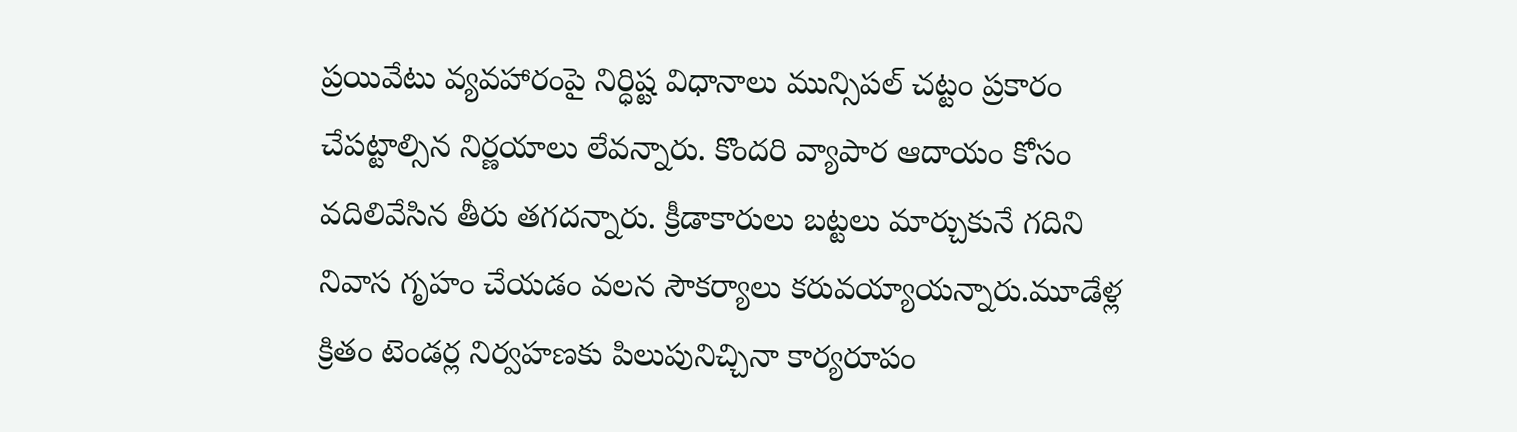ప్రయివేటు వ్యవహారంపై నిర్ధిష్ట విధానాలు మున్సిపల్ చట్టం ప్రకారం చేపట్టాల్సిన నిర్ణయాలు లేవన్నారు. కొందరి వ్యాపార ఆదాయం కోసం వదిలివేసిన తీరు తగదన్నారు. క్రీడాకారులు బట్టలు మార్చుకునే గదిని నివాస గృహం చేయడం వలన సౌకర్యాలు కరువయ్యాయన్నారు.మూడేళ్ల క్రితం టెండర్ల నిర్వహణకు పిలుపునిచ్చినా కార్యరూపం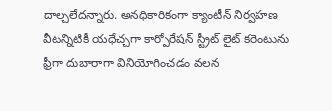దాల్చలేదన్నారు. అనధికారికంగా క్యాంటీన్ నిర్వహణ వీటన్నిటికీ యధేచ్చగా కార్పోరేషన్ స్ట్రీట్ లైట్ కరెంటును ఫ్రీగా దుబారాగా వినియోగించడం వలన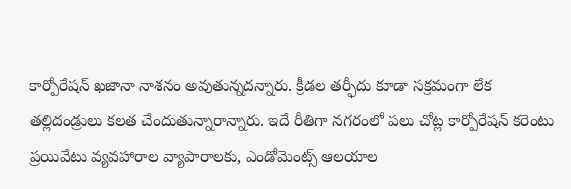కార్పోరేషన్ ఖజానా నాశనం అవుతున్నదన్నారు. క్రీడల తర్ఫీదు కూడా సక్రమంగా లేక తల్లిదండ్రులు కలత చేందుతున్నారాన్నారు. ఇదే రీతిగా నగరంలో పలు చోట్ల కార్పోరేషన్ కరెంటు ప్రయివేటు వ్యవహారాల వ్యాపారాలకు, ఎండోమెంట్స్ ఆలయాల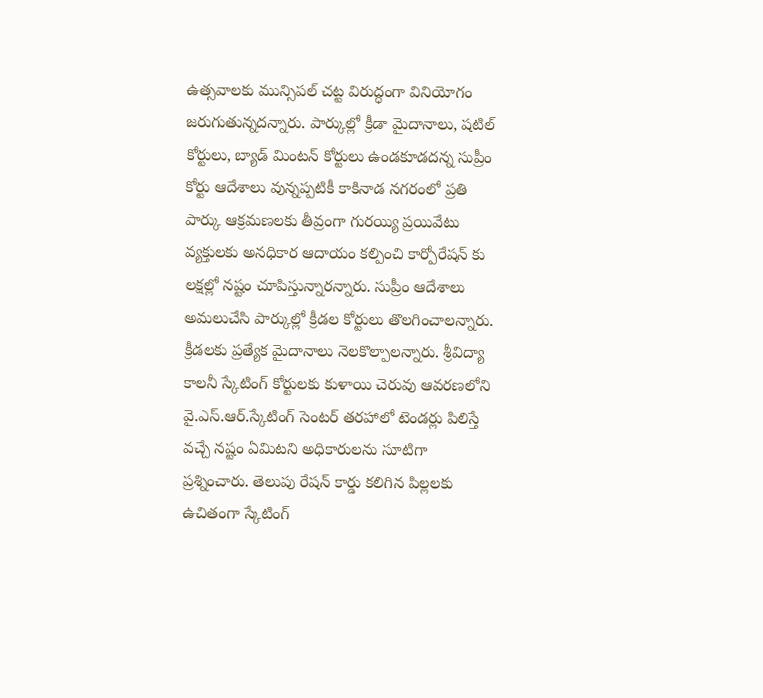ఉత్సవాలకు మున్సిపల్ చట్ట విరుద్ధంగా వినియోగం జరుగుతున్నదన్నారు. పార్కుల్లో క్రీడా మైదానాలు, షటిల్ కోర్టులు, బ్యాడ్ మింటన్ కోర్టులు ఉండకూడదన్న సుప్రీం కోర్టు ఆదేశాలు వున్నప్పటికీ కాకినాడ నగరంలో ప్రతి పార్కు ఆక్రమణలకు తీవ్రంగా గురయ్యి ప్రయివేటు వ్యక్తులకు అనధికార ఆదాయం కల్పించి కార్పోరేషన్ కు లక్షల్లో నష్టం చూపిస్తున్నారన్నారు. సుప్రీం ఆదేశాలు అమలుచేసి పార్కుల్లో క్రీడల కోర్టులు తొలగించాలన్నారు. క్రీడలకు ప్రత్యేక మైదానాలు నెలకొల్పాలన్నారు. శ్రీవిద్యా కాలనీ స్కేటింగ్ కోర్టులకు కుళాయి చెరువు ఆవరణలోని వై.ఎస్.ఆర్.స్కేటింగ్ సెంటర్ తరహాలో టెండర్లు పిలిస్తే వచ్చే నష్టం ఏమిటని అధికారులను సూటిగా ప్రశ్నించారు. తెలుపు రేషన్ కార్డు కలిగిన పిల్లలకు ఉచితంగా స్కేటింగ్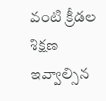వంటి క్రీడల శిక్షణ ఇవ్వాల్సిన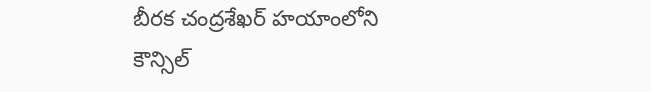బీరక చంద్రశేఖర్ హయాంలోని కౌన్సిల్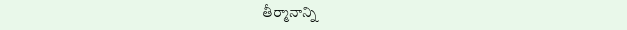తీర్మానాన్ని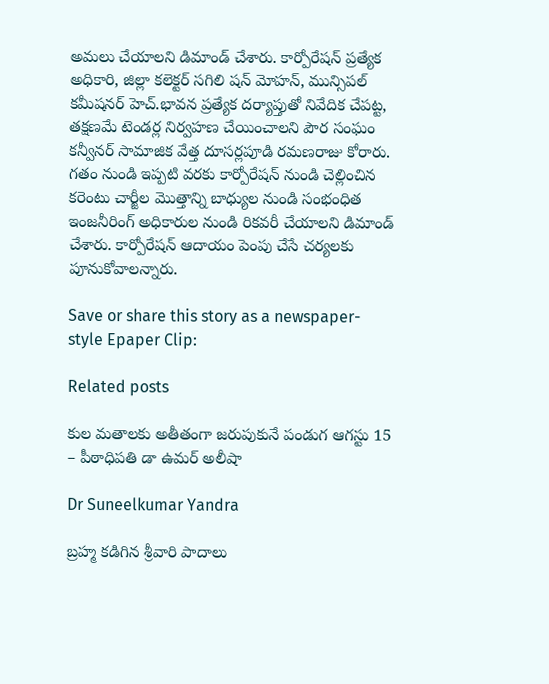అమలు చేయాలని డిమాండ్ చేశారు. కార్పోరేషన్ ప్రత్యేక అధికారి, జిల్లా కలెక్టర్ సగిలి షన్ మోహన్, మున్సిపల్ కమీషనర్ హెచ్.భావన ప్రత్యేక దర్యాప్తుతో నివేదిక చేపట్ట, తక్షణమే టెండర్ల నిర్వహణ చేయించాలని పౌర సంఘం కన్వీనర్ సామాజిక వేత్త దూసర్లపూడి రమణరాజు కోరారు. గతం నుండి ఇప్పటి వరకు కార్పోరేషన్ నుండి చెల్లించిన కరెంటు చార్జీల మొత్తాన్ని బాధ్యుల నుండి సంభంధిత ఇంజనీరింగ్ అధికారుల నుండి రికవరీ చేయాలని డిమాండ్ చేశారు. కార్పోరేషన్ ఆదాయం పెంపు చేసే చర్యలకు పూనుకోవాలన్నారు.

Save or share this story as a newspaper-style Epaper Clip:

Related posts

కుల మతాలకు అతీతంగా జరుపుకునే పండుగ ఆగస్టు 15 – పీఠాధిపతి డా ఉమర్ అలీషా

Dr Suneelkumar Yandra

బ్రహ్మ కడిగిన శ్రీవారి పాదాలు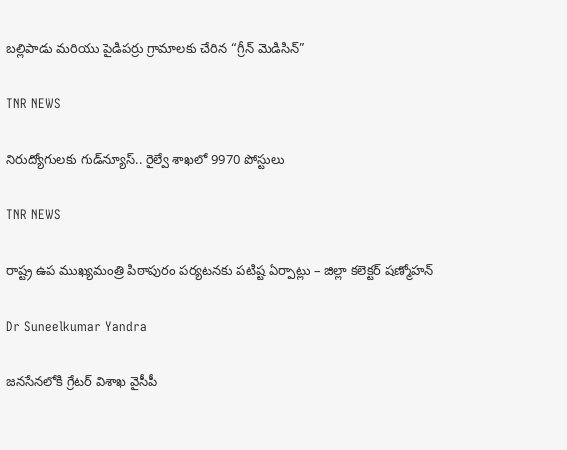బల్లిపాడు మరియు పైడిపర్రు గ్రామాలకు చేరిన “గ్రీన్ మెడిసిన్”

TNR NEWS

నిరుద్యోగులకు గుడ్‌న్యూస్.. రైల్వే శాఖలో 9970 పోస్టులు

TNR NEWS

రాష్ట్ర ఉప ముఖ్యమంత్రి పిఠాపురం పర్యటనకు పటిష్ట ఏర్పాట్లు – జిల్లా కలెక్టర్ షణ్మోహన్

Dr Suneelkumar Yandra

జనసేనలోకి గ్రేటర్ విశాఖ వైసీపీ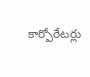కార్పోరేటర్లు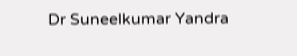Dr Suneelkumar Yandra